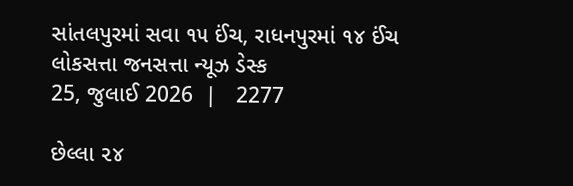સાંતલપુરમાં સવા ૧૫ ઈંચ, રાધનપુરમાં ૧૪ ઈંચ
લોકસત્તા જનસત્તા ન્યૂઝ ડેસ્ક
25, જુલાઈ 2026  |   2277

છેલ્લા ૨૪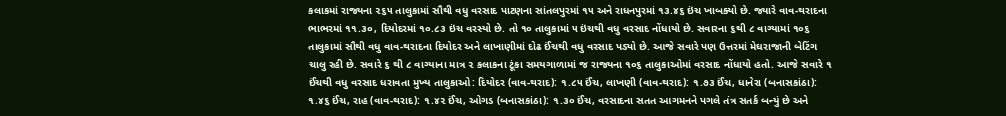કલાકમાં રાજ્યના ૨૬૫ તાલુકામાં સૌથી વધુ વરસાદ પાટણના સાંતલપુરમાં ૧૫ અને રાધનપુરમાં ૧૩.૪૬ ઇંચ ખાબક્યો છે. જ્યારે વાવ-થરાદના ભાભરમાં ૧૧.૩૦, દિયોદરમાં ૧૦.૮૩ ઇંચ વરસ્યો છે. તો ૧૦ તાલુકામાં ૫ ઇંચથી વધુ વરસાદ નોંધાયો છે. સવારના ૬થી ૮ વાગ્યામાં ૧૦૬ તાલુકામાં સૌથી વધુ વાવ-થરાદના દિયોદર અને લાખાણીમાં દોઢ ઈંચથી વધુ વરસાદ પડ્યો છે. આજે સવારે પણ ઉત્તરમાં મેઘરાજાની બેટિંગ ચાલુ રહી છે. સવારે ૬ થી ૮ વાગ્યાના માત્ર ૨ કલાકના ટૂંકા સમયગાળામાં જ રાજ્યના ૧૦૬ તાલુકાઓમાં વરસાદ નોંધાયો હતો. આજે સવારે ૧ ઈંચથી વધુ વરસાદ ધરાવતા મુખ્ય તાલુકાઓ: દિયોદર (વાવ-થરાદ): ૧.૮૫ ઈંચ, લાખણી (વાવ-થરાદ): ૧.૭૩ ઈંચ, ધાનેરા (બનાસકાંઠા): ૧.૪૬ ઈંચ, રાહ (વાવ-થરાદ): ૧.૪૨ ઈંચ, ઓગડ (બનાસકાંઠા): ૧.૩૦ ઈંચ, વરસાદના સતત આગમનને પગલે તંત્ર સતર્ક બન્યું છે અને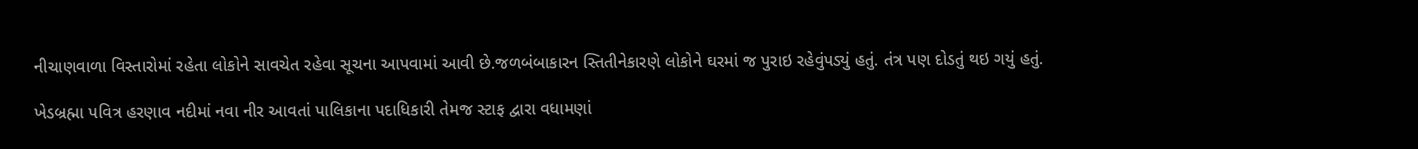નીચાણવાળા વિસ્તારોમાં રહેતા લોકોને સાવચેત રહેવા સૂચના આપવામાં આવી છે.જળબંબાકારન સ્તિતીનેકારણે લોકોને ઘરમાં જ પુરાઇ રહેવુંપડ્યું હતું. તંત્ર પણ દોડતું થઇ ગયું હતું.

ખેડબ્રહ્મા પવિત્ર હરણાવ નદીમાં નવા નીર આવતાં પાલિકાના પદાધિકારી તેમજ સ્ટાફ દ્વારા વધામણાં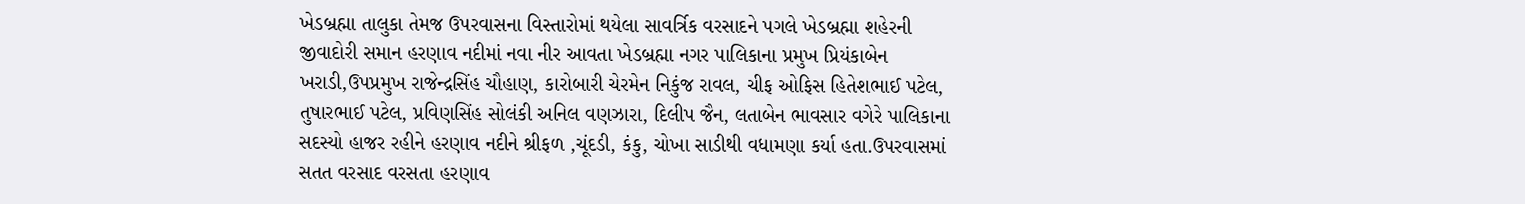ખેડબ્રહ્મા તાલુકા તેમજ ઉપરવાસના વિસ્તારોમાં થયેલા સાવર્ત્રિક વરસાદને પગલે ખેડબ્રહ્મા શહેરની જીવાદોરી સમાન હરણાવ નદીમાં નવા નીર આવતા ખેડબ્રહ્મા નગર પાલિકાના પ્રમુખ પ્રિયંકાબેન ખરાડી,ઉપપ્રમુખ રાજેન્દ્રસિંહ ચૌહાણ, કારોબારી ચેરમેન નિકુંજ રાવલ, ચીફ ઓફિસ હિતેશભાઈ પટેલ, તુષારભાઈ પટેલ, પ્રવિણસિંહ સોલંકી અનિલ વણઝારા, દિલીપ જૈન, લતાબેન ભાવસાર વગેરે પાલિકાના સદસ્યો હાજર રહીને હરણાવ નદીને શ્રીફળ ,ચૂંદડી, કંકુ, ચોખા સાડીથી વધામણા કર્યા હતા.ઉપરવાસમાં સતત વરસાદ વરસતા હરણાવ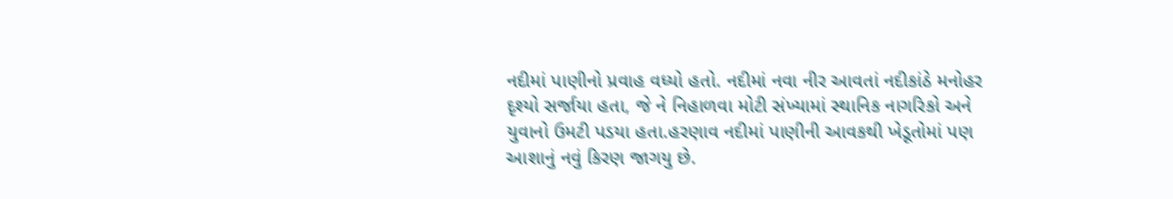નદીમાં પાણીનો પ્રવાહ વધ્યો હતો. નદીમાં નવા નીર આવતાં નદીકાંઠે મનોહર દૃશ્યો સર્જાયા હતા, જે ને નિહાળવા મોટી સંખ્યામાં સ્થાનિક નાગરિકો અને યુવાનો ઉમટી પડયા હતા.હરણાવ નદીમાં પાણીની આવકથી ખેડૂતોમાં પણ આશાનું નવું કિરણ જાગયુ છે.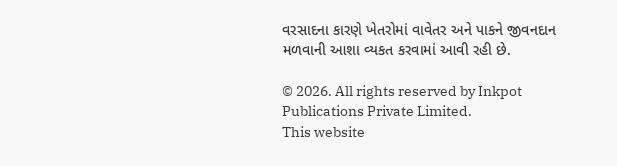વરસાદના કારણે ખેતરોમાં વાવેતર અને પાકને જીવનદાન મળવાની આશા વ્યકત કરવામાં આવી રહી છે.

© 2026. All rights reserved by Inkpot Publications Private Limited.
This website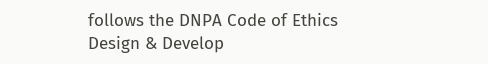follows the DNPA Code of Ethics
Design & Develop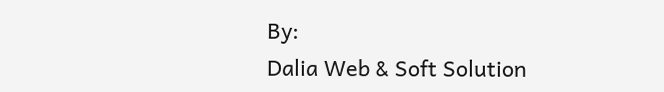By:
Dalia Web & Soft Solution